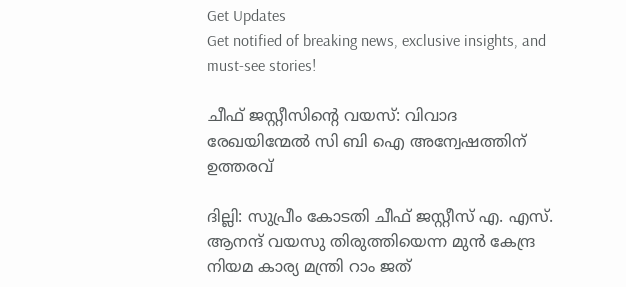Get Updates
Get notified of breaking news, exclusive insights, and must-see stories!

ചീഫ് ജസ്റ്റീസിന്റെ വയസ്: വിവാദ രേഖയിന്മേല്‍ സി ബി ഐ അന്വേഷത്തിന് ഉത്തരവ്

ദില്ലി: സുപ്രീം കോടതി ചീഫ് ജസ്റ്റീസ് എ. എസ്. ആനന്ദ് വയസു തിരുത്തിയെന്ന മുന്‍ കേന്ദ്ര നിയമ കാര്യ മന്ത്രി റാം ജത്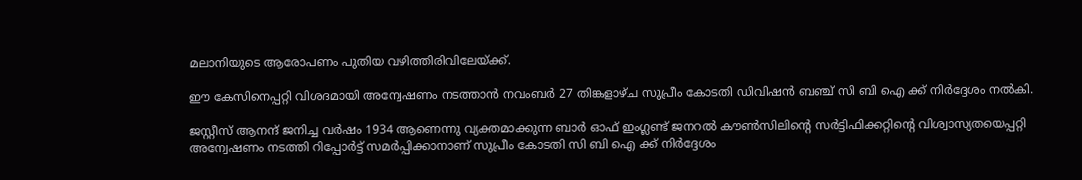മലാനിയുടെ ആരോപണം പുതിയ വഴിത്തിരിവിലേയ്ക്ക്.

ഈ കേസിനെപ്പറ്റി വിശദമായി അന്വേഷണം നടത്താന്‍ നവംബര്‍ 27 തിങ്കളാഴ്ച സുപ്രീം കോടതി ഡിവിഷന്‍ ബഞ്ച് സി ബി ഐ ക്ക് നിര്‍ദ്ദേശം നല്‍കി.

ജസ്റ്റീസ് ആനന്ദ് ജനിച്ച വര്‍ഷം 1934 ആണെന്നു വ്യക്തമാക്കുന്ന ബാര്‍ ഓഫ് ഇംഗ്ലണ്ട് ജനറല്‍ കൗണ്‍സിലിന്റെ സര്‍ട്ടിഫിക്കറ്റിന്റെ വിശ്വാസ്യതയെപ്പറ്റി അന്വേഷണം നടത്തി റിപ്പോര്‍ട്ട് സമര്‍പ്പിക്കാനാണ് സുപ്രീം കോടതി സി ബി ഐ ക്ക് നിര്‍ദ്ദേശം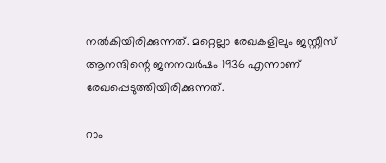നല്‍കിയിരിക്കുന്നത്. മറ്റെല്ലാ രേഖകളിലും ജസ്റ്റീസ് ആനന്ദിന്റെ ജനനവര്‍ഷം 1936 എന്നാണ് രേഖപ്പെടുത്തിയിരിക്കുന്നത്.

റാം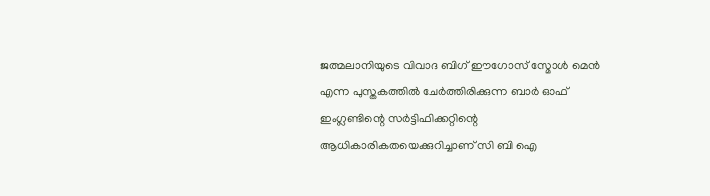ജത്മലാനിയുടെ വിവാദ ബിഗ് ഈഗോസ് സ്മോള്‍ മെന്‍ എന്ന പുസ്തകത്തില്‍ ചേര്‍ത്തിരിക്കുന്ന ബാര്‍ ഓഫ് ഇംഗ്ലണ്ടിന്റെ സര്‍ട്ടിഫിക്കറ്റിന്റെ ആധികാരികതയെക്കുറിച്ചാണ് സി ബി ഐ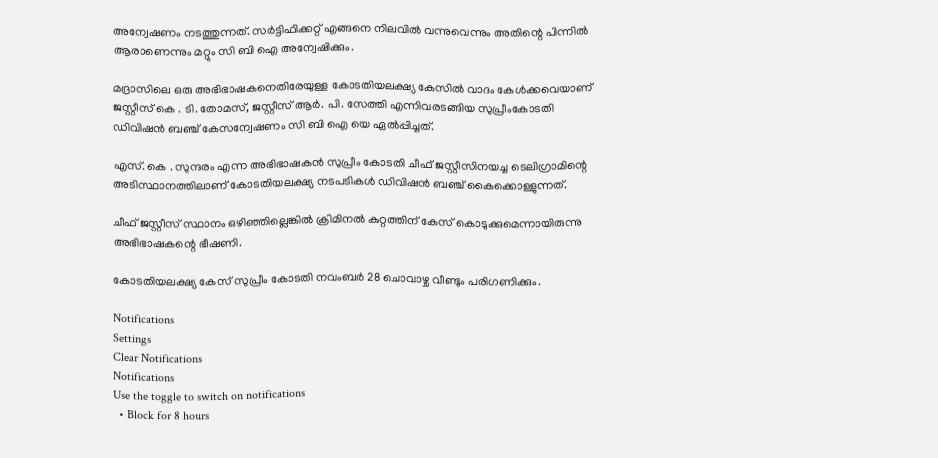അന്വേഷണം നടത്തുന്നത്. സര്‍ട്ടിഫിക്കറ്റ് എങ്ങനെ നിലവില്‍ വന്നുവെന്നും അതിന്റെ പിന്നില്‍ ആരാണെന്നും മറ്റും സി ബി ഐ അന്വേഷിക്കും.

മദ്രാസിലെ ഒരു അഭിഭാഷകനെതിരേയുള്ള കോടതിയലക്ഷ്യ കേസില്‍ വാദം കേള്‍ക്കവെയാണ് ജസ്റ്റീസ് കെ . ടി. തോമസ്, ജസ്റ്റീസ് ആര്‍. പി. സേത്തി എന്നിവരടങ്ങിയ സുപ്രീംകോടതി ഡിവിഷന്‍ ബഞ്ച് കേസന്വേഷണം സി ബി ഐ യെ ഏല്‍പ്പിച്ചത്.

എസ്. കെ . സുന്ദരം എന്ന അഭിഭാഷകന്‍ സുപ്രീം കോടതി ചീഫ് ജസ്റ്റീസിനയച്ച ടെലിഗ്രാമിന്റെ അടിസ്ഥാനത്തിലാണ് കോടതിയലക്ഷ്യ നടപടികള്‍ ഡിവിഷന്‍ ബഞ്ച് കൈക്കൊള്ളുന്നത്.

ചീഫ് ജസ്റ്റീസ് സ്ഥാനം ഒഴിഞ്ഞില്ലെങ്കില്‍ ക്രിമിനല്‍ കുറ്റത്തിന് കേസ് കൊടുക്കുമെന്നായിരുന്നു അഭിഭാഷകന്റെ ഭീഷണി.

കോടതിയലക്ഷ്യ കേസ് സുപ്രീം കോടതി നവംബര്‍ 28 ചൊവാഴ്ച വീണ്ടും പരിഗണിക്കും.

Notifications
Settings
Clear Notifications
Notifications
Use the toggle to switch on notifications
  • Block for 8 hours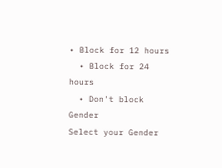• Block for 12 hours
  • Block for 24 hours
  • Don't block
Gender
Select your Gender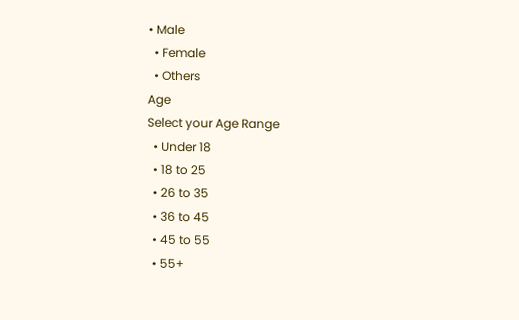• Male
  • Female
  • Others
Age
Select your Age Range
  • Under 18
  • 18 to 25
  • 26 to 35
  • 36 to 45
  • 45 to 55
  • 55+